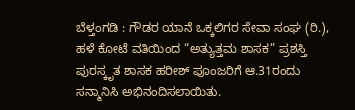ಬೆಳ್ತಂಗಡಿ : ಗೌಡರ ಯಾನೆ ಒಕ್ಕಲಿಗರ ಸೇವಾ ಸಂಘ (ರಿ.), ಹಳೆ ಕೋಟೆ ವತಿಯಿಂದ “ಅತ್ಯುತ್ತಮ ಶಾಸಕ” ಪ್ರಶಸ್ತಿ ಪುರಸ್ಕೃತ ಶಾಸಕ ಹರೀಶ್ ಪೂಂಜರಿಗೆ ಆ.31ರಂದು ಸನ್ಮಾನಿಸಿ ಅಭಿನಂದಿಸಲಾಯಿತು.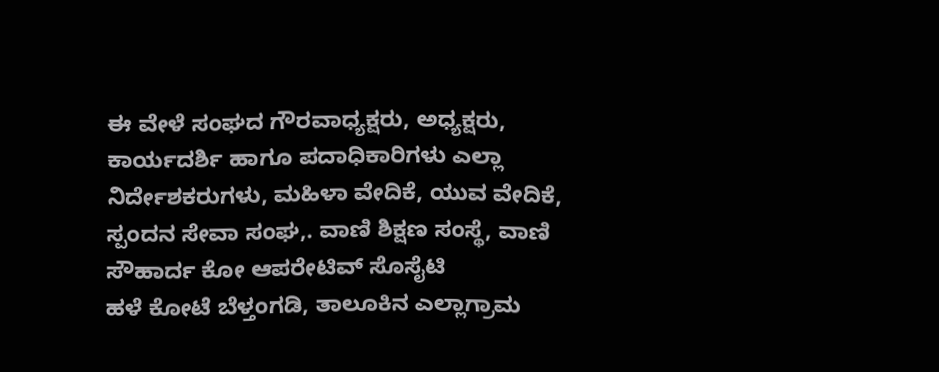ಈ ವೇಳೆ ಸಂಘದ ಗೌರವಾಧ್ಯಕ್ಷರು, ಅಧ್ಯಕ್ಷರು, ಕಾರ್ಯದರ್ಶಿ ಹಾಗೂ ಪದಾಧಿಕಾರಿಗಳು ಎಲ್ಲಾ ನಿರ್ದೇಶಕರುಗಳು, ಮಹಿಳಾ ವೇದಿಕೆ, ಯುವ ವೇದಿಕೆ, ಸ್ಪಂದನ ಸೇವಾ ಸಂಘ,. ವಾಣಿ ಶಿಕ್ಷಣ ಸಂಸ್ಥೆ, ವಾಣಿ ಸೌಹಾರ್ದ ಕೋ ಆಪರೇಟಿವ್ ಸೊಸೈಟಿ
ಹಳೆ ಕೋಟೆ ಬೆಳ್ತಂಗಡಿ, ತಾಲೂಕಿನ ಎಲ್ಲಾಗ್ರಾಮ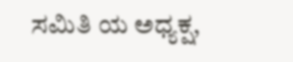ಸಮಿತಿ ಯ ಅಧ್ಯಕ್ಷ,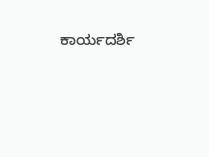ಕಾರ್ಯದರ್ಶಿ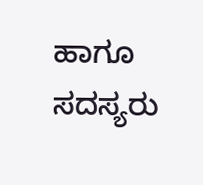ಹಾಗೂ ಸದಸ್ಯರು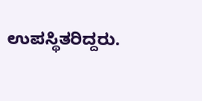ಉಪಸ್ಥಿತರಿದ್ದರು.